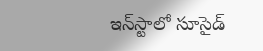ఇన్‌స్టాలో సూసైడ్‌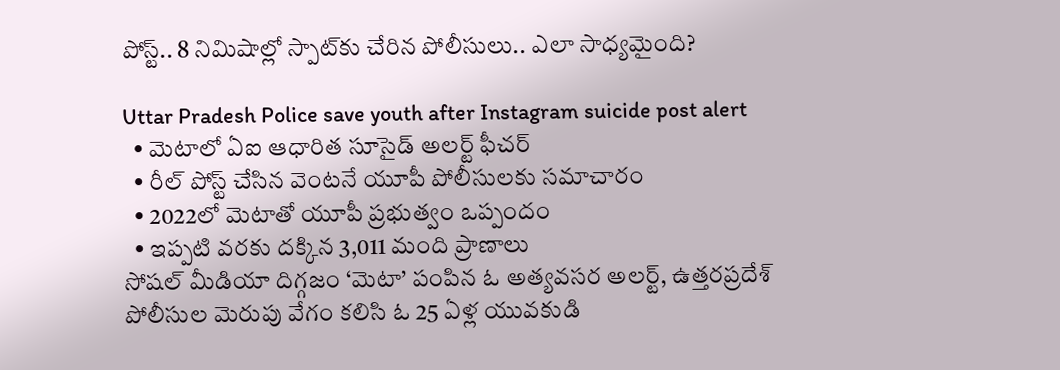పోస్ట్‌.. 8 నిమిషాల్లో స్పాట్‌కు చేరిన పోలీసులు.. ఎలా సాధ్యమైంది?

Uttar Pradesh Police save youth after Instagram suicide post alert
  • మెటాలో ఏఐ ఆధారిత సూసైడ్‌ అలర్ట్‌ ఫీచర్‌
  • రీల్‌ పోస్ట్‌ చేసిన వెంటనే యూపీ పోలీసులకు సమాచారం
  • 2022లో మెటాతో యూపీ ప్రభుత్వం ఒప్పందం
  • ఇప్పటి వరకు దక్కిన 3,011 మంది ప్రాణాలు
సోషల్ మీడియా దిగ్గజం ‘మెటా’ పంపిన ఓ అత్యవసర అలర్ట్, ఉత్తరప్రదేశ్ పోలీసుల మెరుపు వేగం కలిసి ఓ 25 ఏళ్ల యువకుడి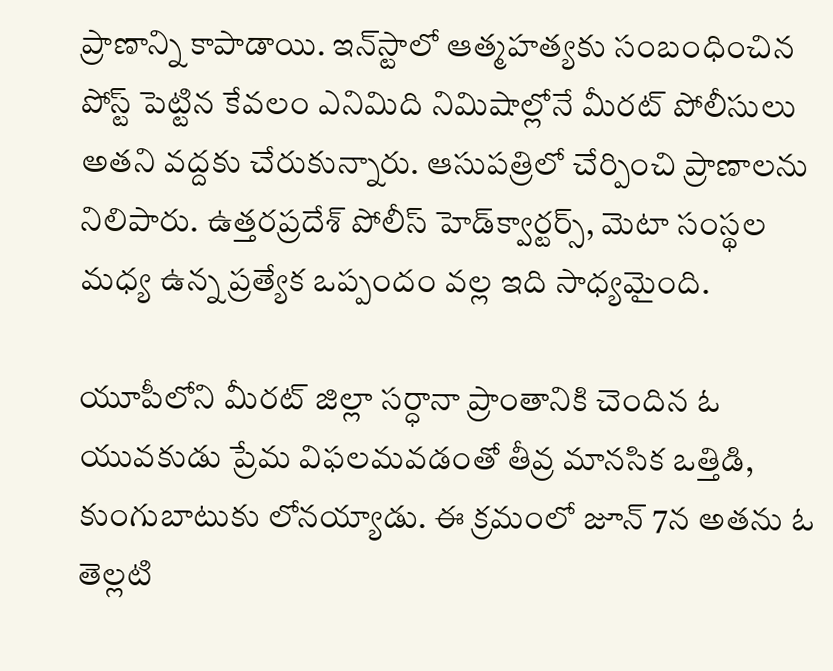ప్రాణాన్ని కాపాడాయి. ఇన్‌స్టాలో ఆత్మహత్యకు సంబంధించిన పోస్ట్ పెట్టిన కేవలం ఎనిమిది నిమిషాల్లోనే మీరట్‌ పోలీసులు అతని వద్దకు చేరుకున్నారు. ఆసుపత్రిలో చేర్పించి ప్రాణాలను నిలిపారు. ఉత్తరప్రదేశ్ పోలీస్ హెడ్‌క్వార్టర్స్, మెటా సంస్థల మధ్య ఉన్న ప్రత్యేక ఒప్పందం వల్ల ఇది సాధ్యమైంది.

యూపీలోని మీరట్ జిల్లా సర్ధానా ప్రాంతానికి చెందిన ఓ యువకుడు ప్రేమ విఫలమవడంతో తీవ్ర మానసిక ఒత్తిడి, కుంగుబాటుకు లోనయ్యాడు. ఈ క్రమంలో జూన్ 7న అతను ఓ తెల్లటి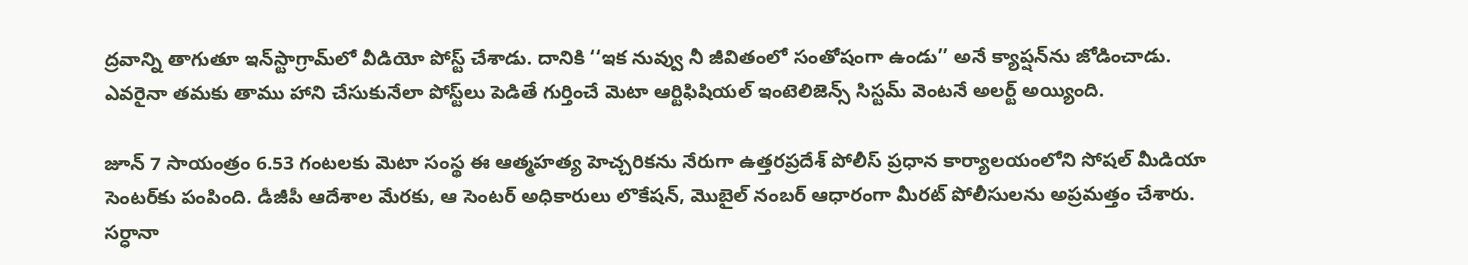ద్రవాన్ని తాగుతూ ఇన్‌స్టాగ్రామ్‌లో వీడియో పోస్ట్ చేశాడు. దానికి ‘‘ఇక నువ్వు నీ జీవితంలో సంతోషంగా ఉండు’’ అనే క్యాప్షన్‌ను జోడించాడు. ఎవరైనా తమకు తాము హాని చేసుకునేలా పోస్ట్‌లు పెడితే గుర్తించే మెటా ఆర్టిఫిషియల్ ఇంటెలిజెన్స్ సిస్టమ్ వెంటనే అలర్ట్ అయ్యింది.

జూన్ 7 సాయంత్రం 6.53 గంటలకు మెటా సంస్థ ఈ ఆత్మహత్య హెచ్చరికను నేరుగా ఉత్తరప్రదేశ్ పోలీస్ ప్రధాన కార్యాలయంలోని సోషల్ మీడియా సెంటర్‌కు పంపింది. డీజీపీ ఆదేశాల మేరకు, ఆ సెంటర్ అధికారులు లొకేషన్, మొబైల్ నంబర్ ఆధారంగా మీరట్ పోలీసులను అప్రమత్తం చేశారు. సర్ధానా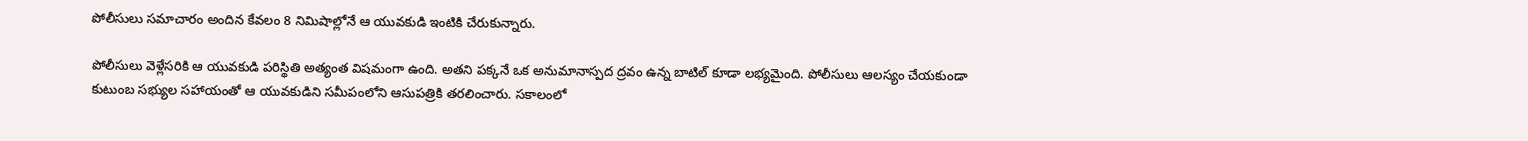పోలీసులు సమాచారం అందిన కేవలం 8 నిమిషాల్లోనే ఆ యువకుడి ఇంటికి చేరుకున్నారు.

పోలీసులు వెళ్లేసరికి ఆ యువకుడి పరిస్థితి అత్యంత విషమంగా ఉంది. అతని పక్కనే ఒక అనుమానాస్పద ద్రవం ఉన్న బాటిల్ కూడా లభ్యమైంది. పోలీసులు ఆలస్యం చేయకుండా కుటుంబ సభ్యుల సహాయంతో ఆ యువకుడిని సమీపంలోని ఆసుపత్రికి తరలించారు. సకాలంలో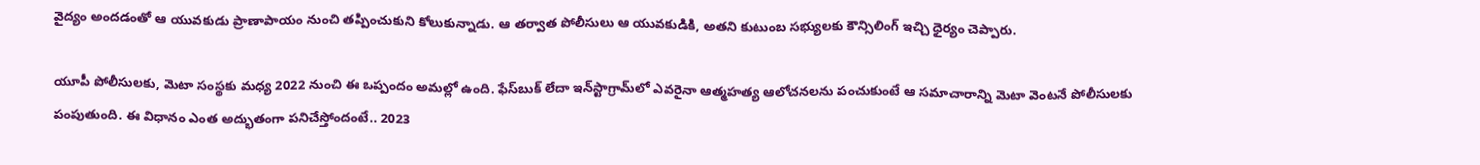వైద్యం అందడంతో ఆ యువకుడు ప్రాణాపాయం నుంచి తప్పించుకుని కోలుకున్నాడు. ఆ తర్వాత పోలీసులు ఆ యువకుడికి, అతని కుటుంబ సభ్యులకు కౌన్సిలింగ్ ఇచ్చి ధైర్యం చెప్పారు.

యూపీ పోలీసులకు, మెటా సంస్థకు మధ్య 2022 నుంచి ఈ ఒప్పందం అమల్లో ఉంది. ఫేస్‌బుక్ లేదా ఇన్‌స్టాగ్రామ్‌లో ఎవరైనా ఆత్మహత్య ఆలోచనలను పంచుకుంటే ఆ సమాచారాన్ని మెటా వెంటనే పోలీసులకు పంపుతుంది. ఈ విధానం ఎంత అద్భుతంగా పనిచేస్తోందంటే.. 2023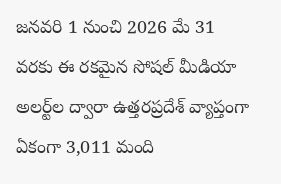జనవరి 1 నుంచి 2026 మే 31 వరకు ఈ రకమైన సోషల్ మీడియా అలర్ట్‌ల ద్వారా ఉత్తరప్రదేశ్ వ్యాప్తంగా ఏకంగా 3,011 మంది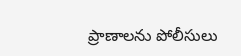ప్రాణాలను పోలీసులు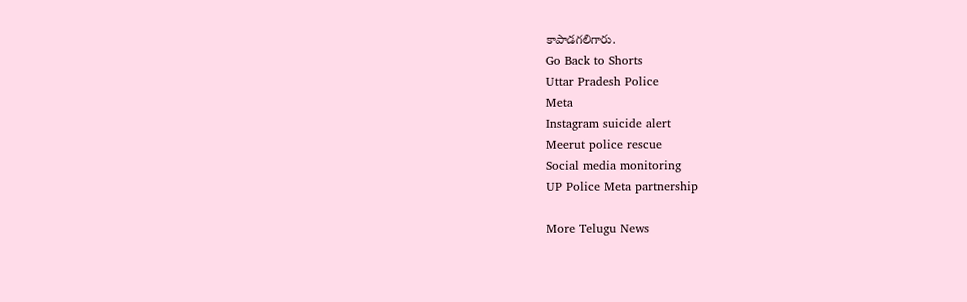కాపాడగలిగారు.
Go Back to Shorts
Uttar Pradesh Police
Meta
Instagram suicide alert
Meerut police rescue
Social media monitoring
UP Police Meta partnership

More Telugu News